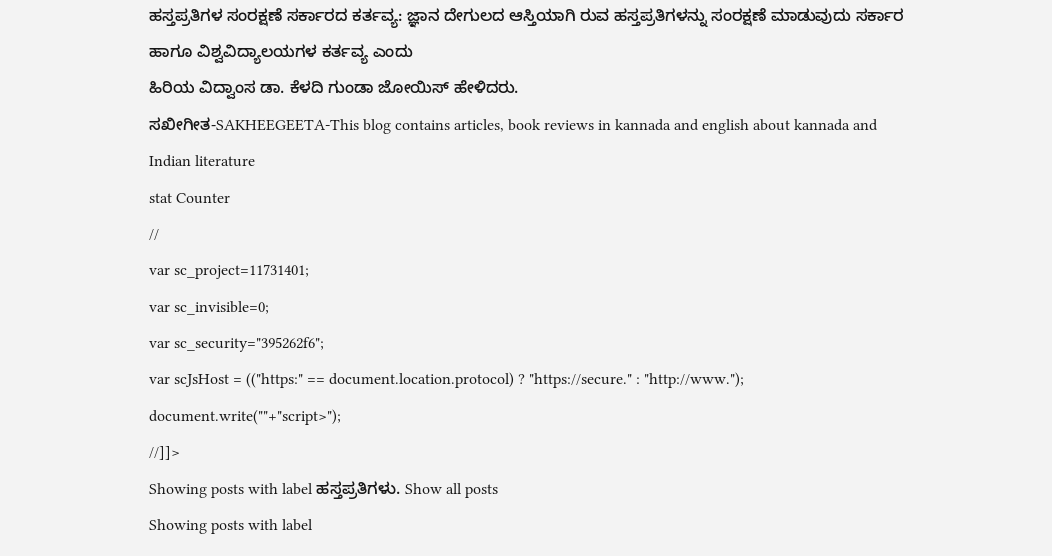ಹಸ್ತಪ್ರತಿಗಳ ಸಂರಕ್ಷಣೆ ಸರ್ಕಾರದ ಕರ್ತವ್ಯ: ಜ್ಞಾನ ದೇಗುಲದ ಆಸ್ತಿಯಾಗಿ ರುವ ಹಸ್ತಪ್ರತಿಗಳನ್ನು ಸಂರಕ್ಷಣೆ ಮಾಡುವುದು ಸರ್ಕಾರ ಹಾಗೂ ವಿಶ್ವವಿದ್ಯಾಲಯಗಳ ಕರ್ತವ್ಯ ಎಂದು
ಹಿರಿಯ ವಿದ್ವಾಂಸ ಡಾ. ಕೆಳದಿ ಗುಂಡಾ ಜೋಯಿಸ್ ಹೇಳಿದರು.
ಸಖೀಗೀತ-SAKHEEGEETA-This blog contains articles, book reviews in kannada and english about kannada and Indian literature
stat Counter
//
var sc_project=11731401;
var sc_invisible=0;
var sc_security="395262f6";
var scJsHost = (("https:" == document.location.protocol) ? "https://secure." : "http://www.");
document.write(""+"script>");
//]]>
Showing posts with label ಹಸ್ತಪ್ರತಿಗಳು. Show all posts
Showing posts with label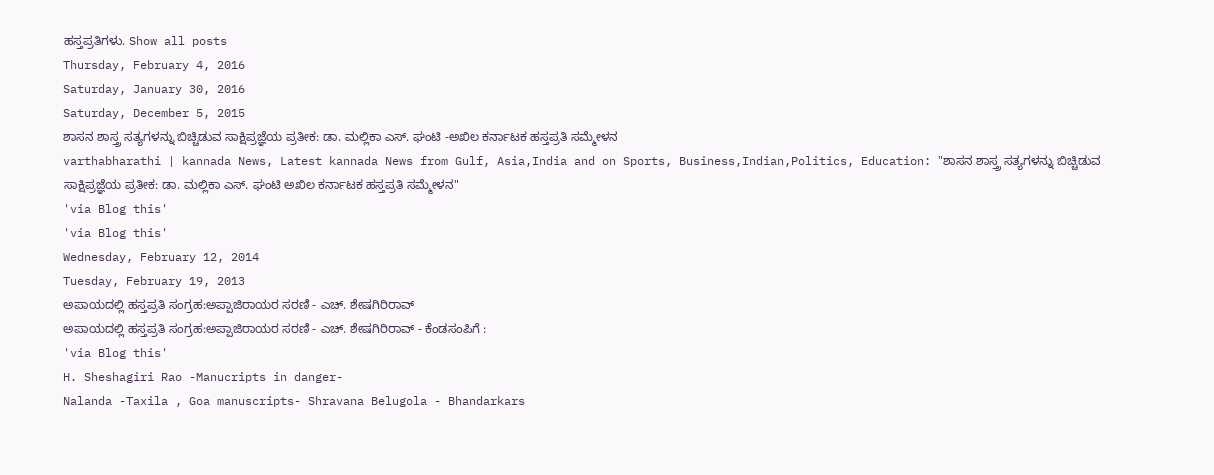ಹಸ್ತಪ್ರತಿಗಳು. Show all posts
Thursday, February 4, 2016
Saturday, January 30, 2016
Saturday, December 5, 2015
ಶಾಸನ ಶಾಸ್ತ್ರ ಸತ್ಯಗಳನ್ನು ಬಿಚ್ಚಿಡುವ ಸಾಕ್ಷಿಪ್ರಜ್ಞೆಯ ಪ್ರತೀಕ: ಡಾ. ಮಲ್ಲಿಕಾ ಎಸ್. ಘಂಟಿ -ಅಖಿಲ ಕರ್ನಾಟಕ ಹಸ್ತಪ್ರತಿ ಸಮ್ಮೇಳನ
varthabharathi | kannada News, Latest kannada News from Gulf, Asia,India and on Sports, Business,Indian,Politics, Education: "ಶಾಸನ ಶಾಸ್ತ್ರ ಸತ್ಯಗಳನ್ನು ಬಿಚ್ಚಿಡುವ ಸಾಕ್ಷಿಪ್ರಜ್ಞೆಯ ಪ್ರತೀಕ: ಡಾ. ಮಲ್ಲಿಕಾ ಎಸ್. ಘಂಟಿ ಅಖಿಲ ಕರ್ನಾಟಕ ಹಸ್ತಪ್ರತಿ ಸಮ್ಮೇಳನ"
'via Blog this'
'via Blog this'
Wednesday, February 12, 2014
Tuesday, February 19, 2013
ಅಪಾಯದಲ್ಲಿ ಹಸ್ತಪ್ರತಿ ಸಂಗ್ರಹ:ಅಪ್ಪಾಜಿರಾಯರ ಸರಣಿ - ಎಚ್. ಶೇಷಗಿರಿರಾವ್
ಅಪಾಯದಲ್ಲಿ ಹಸ್ತಪ್ರತಿ ಸಂಗ್ರಹ:ಅಪ್ಪಾಜಿರಾಯರ ಸರಣಿ - ಎಚ್. ಶೇಷಗಿರಿರಾವ್ - ಕೆಂಡಸಂಪಿಗೆ :
'via Blog this'
H. Sheshagiri Rao -Manucripts in danger-
Nalanda -Taxila , Goa manuscripts- Shravana Belugola - Bhandarkars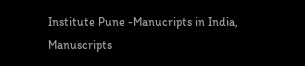Institute Pune -Manucripts in India, Manuscripts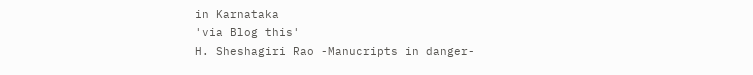in Karnataka
'via Blog this'
H. Sheshagiri Rao -Manucripts in danger-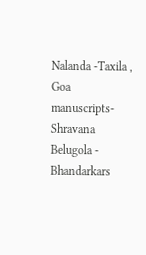Nalanda -Taxila , Goa manuscripts- Shravana Belugola - Bhandarkars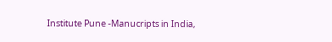Institute Pune -Manucripts in India,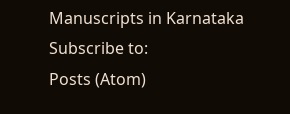Manuscripts in Karnataka
Subscribe to:
Posts (Atom)